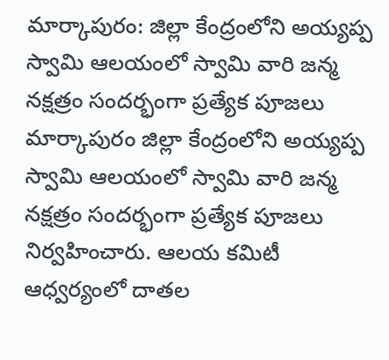మార్కాపురం: జిల్లా కేంద్రంలోని అయ్యప్ప స్వామి ఆలయంలో స్వామి వారి జన్మ నక్షత్రం సందర్భంగా ప్రత్యేక పూజలు
మార్కాపురం జిల్లా కేంద్రంలోని అయ్యప్ప స్వామి ఆలయంలో స్వామి వారి జన్మ నక్షత్రం సందర్భంగా ప్రత్యేక పూజలు నిర్వహించారు. ఆలయ కమిటీ ఆధ్వర్యంలో దాతల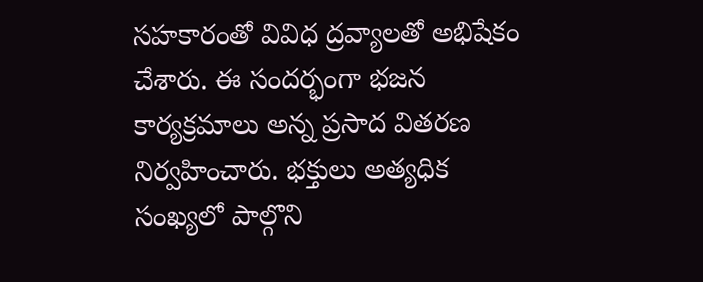సహకారంతో వివిధ ద్రవ్యాలతో అభిషేకం చేశారు. ఈ సందర్భంగా భజన కార్యక్రమాలు అన్న ప్రసాద వితరణ నిర్వహించారు. భక్తులు అత్యధిక సంఖ్యలో పాల్గొని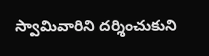స్వామివారిని దర్శించుకుని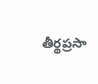తీర్థప్రసా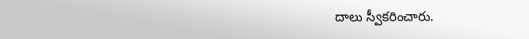దాలు స్వీకరించారు.